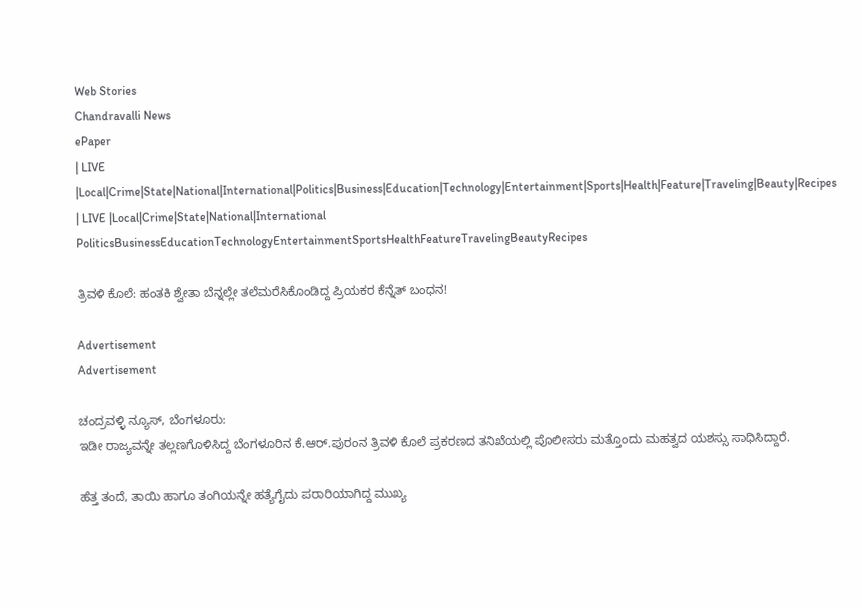Web Stories
Chandravalli News
ePaper
| LIVE |Local|Crime|State|National|International|Politics|Business|Education|Technology|Entertainment|Sports|Health|Feature|Traveling|Beauty|Recipes
| LIVE |Local|Crime|State|National|International
PoliticsBusinessEducationTechnologyEntertainmentSportsHealthFeatureTravelingBeautyRecipes

ತ್ರಿವಳಿ ಕೊಲೆ: ಹಂತಕಿ ಶ್ವೇತಾ ಬೆನ್ನಲ್ಲೇ ತಲೆಮರೆಸಿಕೊಂಡಿದ್ದ ಪ್ರಿಯಕರ ಕೆನ್ನೆತ್ ಬಂಧನ!

Advertisement
Advertisement

ಚಂದ್ರವಳ್ಳಿ ನ್ಯೂಸ್, ಬೆಂಗಳೂರು:
ಇಡೀ ರಾಜ್ಯವನ್ನೇ ತಲ್ಲಣಗೊಳಿಸಿದ್ದ ಬೆಂಗಳೂರಿನ ಕೆ.ಆರ್.ಪುರಂನ ತ್ರಿವಳಿ ಕೊಲೆ ಪ್ರಕರಣದ ತನಿಖೆಯಲ್ಲಿ ಪೊಲೀಸರು ಮತ್ತೊಂದು ಮಹತ್ವದ ಯಶಸ್ಸು ಸಾಧಿಸಿದ್ದಾರೆ.

ಹೆತ್ತ ತಂದೆ, ತಾಯಿ ಹಾಗೂ ತಂಗಿಯನ್ನೇ ಹತ್ಯೆಗೈದು ಪರಾರಿಯಾಗಿದ್ದ ಮುಖ್ಯ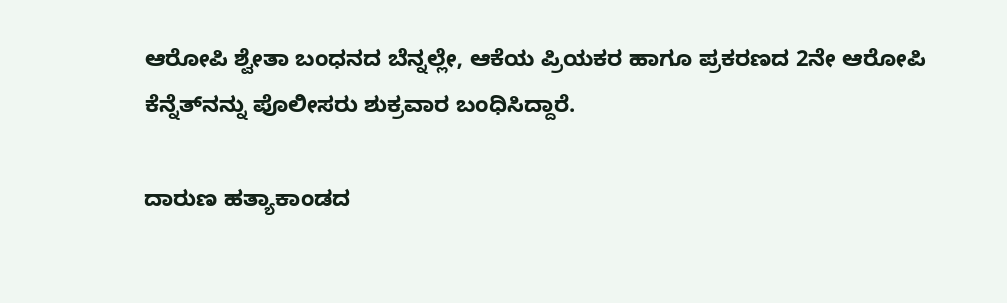ಆರೋಪಿ ಶ್ವೇತಾ ಬಂಧನದ ಬೆನ್ನಲ್ಲೇ, ಆಕೆಯ ಪ್ರಿಯಕರ ಹಾಗೂ ಪ್ರಕರಣದ 2ನೇ ಆರೋಪಿ ಕೆನ್ನೆತ್‌ನನ್ನು ಪೊಲೀಸರು ಶುಕ್ರವಾರ ಬಂಧಿಸಿದ್ದಾರೆ.

ದಾರುಣ ಹತ್ಯಾಕಾಂಡದ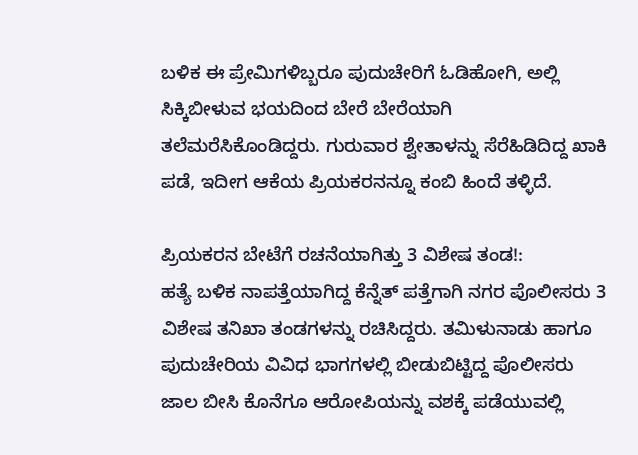ಬಳಿಕ ಈ ಪ್ರೇಮಿಗಳಿಬ್ಬರೂ ಪುದುಚೇರಿಗೆ ಓಡಿಹೋಗಿ, ಅಲ್ಲಿ ಸಿಕ್ಕಿಬೀಳುವ ಭಯದಿಂದ ಬೇರೆ ಬೇರೆಯಾಗಿ ತಲೆಮರೆಸಿಕೊಂಡಿದ್ದರು. ಗುರುವಾರ ಶ್ವೇತಾಳನ್ನು ಸೆರೆಹಿಡಿದಿದ್ದ ಖಾಕಿ ಪಡೆ, ಇದೀಗ ಆಕೆಯ ಪ್ರಿಯಕರನನ್ನೂ ಕಂಬಿ ಹಿಂದೆ ತಳ್ಳಿದೆ.

ಪ್ರಿಯಕರನ ಬೇಟೆಗೆ ರಚನೆಯಾಗಿತ್ತು 3 ವಿಶೇಷ ತಂಡ!:
ಹತ್ಯೆ ಬಳಿಕ ನಾಪತ್ತೆಯಾಗಿದ್ದ ಕೆನ್ನೆತ್ ಪತ್ತೆಗಾಗಿ ನಗರ ಪೊಲೀಸರು 3 ವಿಶೇಷ ತನಿಖಾ ತಂಡಗಳನ್ನು ರಚಿಸಿದ್ದರು. ತಮಿಳುನಾಡು ಹಾಗೂ ಪುದುಚೇರಿಯ ವಿವಿಧ ಭಾಗಗಳಲ್ಲಿ ಬೀಡುಬಿಟ್ಟಿದ್ದ ಪೊಲೀಸರು ಜಾಲ ಬೀಸಿ ಕೊನೆಗೂ ಆರೋಪಿಯನ್ನು ವಶಕ್ಕೆ ಪಡೆಯುವಲ್ಲಿ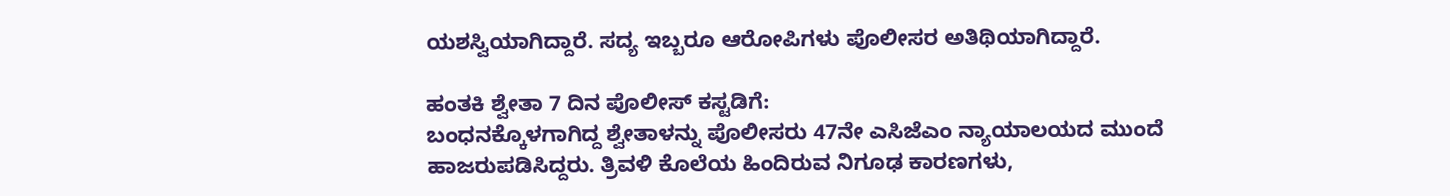ಯಶಸ್ವಿಯಾಗಿದ್ದಾರೆ. ಸದ್ಯ ಇಬ್ಬರೂ ಆರೋಪಿಗಳು ಪೊಲೀಸರ ಅತಿಥಿಯಾಗಿದ್ದಾರೆ.

ಹಂತಕಿ ಶ್ವೇತಾ 7 ದಿನ ಪೊಲೀಸ್ ಕಸ್ಟಡಿಗೆ:
ಬಂಧನಕ್ಕೊಳಗಾಗಿದ್ದ ಶ್ವೇತಾಳನ್ನು ಪೊಲೀಸರು 47ನೇ ಎಸಿಜೆಎಂ ನ್ಯಾಯಾಲಯದ ಮುಂದೆ ಹಾಜರುಪಡಿಸಿದ್ದರು. ತ್ರಿವಳಿ ಕೊಲೆಯ ಹಿಂದಿರುವ ನಿಗೂಢ ಕಾರಣಗಳು,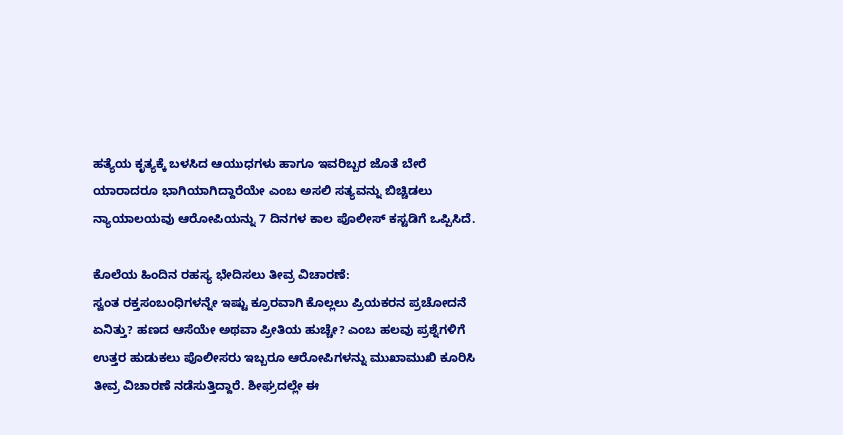ಹತ್ಯೆಯ ಕೃತ್ಯಕ್ಕೆ ಬಳಸಿದ ಆಯುಧಗಳು ಹಾಗೂ ಇವರಿಬ್ಬರ ಜೊತೆ ಬೇರೆ ಯಾರಾದರೂ ಭಾಗಿಯಾಗಿದ್ದಾರೆಯೇ ಎಂಬ ಅಸಲಿ ಸತ್ಯವನ್ನು ಬಿಚ್ಚಿಡಲು ನ್ಯಾಯಾಲಯವು ಆರೋಪಿಯನ್ನು 7 ದಿನಗಳ ಕಾಲ ಪೊಲೀಸ್ ಕಸ್ಟಡಿಗೆ ಒಪ್ಪಿಸಿದೆ.

ಕೊಲೆಯ ಹಿಂದಿನ ರಹಸ್ಯ ಭೇದಿಸಲು ತೀವ್ರ ವಿಚಾರಣೆ:
ಸ್ವಂತ ರಕ್ತಸಂಬಂಧಿಗಳನ್ನೇ ಇಷ್ಟು ಕ್ರೂರವಾಗಿ ಕೊಲ್ಲಲು ಪ್ರಿಯಕರನ ಪ್ರಚೋದನೆ ಏನಿತ್ತು? ಹಣದ ಆಸೆಯೇ ಅಥವಾ ಪ್ರೀತಿಯ ಹುಚ್ಚೇ? ಎಂಬ ಹಲವು ಪ್ರಶ್ನೆಗಳಿಗೆ ಉತ್ತರ ಹುಡುಕಲು ಪೊಲೀಸರು ಇಬ್ಬರೂ ಆರೋಪಿಗಳನ್ನು ಮುಖಾಮುಖಿ ಕೂರಿಸಿ ತೀವ್ರ ವಿಚಾರಣೆ ನಡೆಸುತ್ತಿದ್ದಾರೆ. ಶೀಘ್ರದಲ್ಲೇ ಈ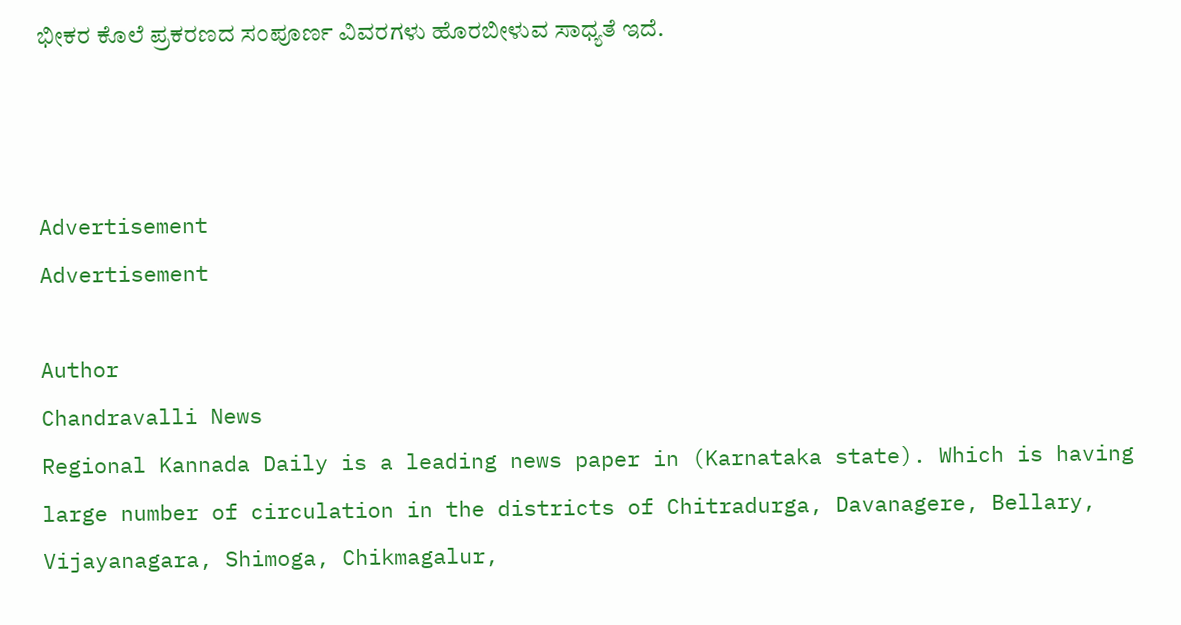ಭೀಕರ ಕೊಲೆ ಪ್ರಕರಣದ ಸಂಪೂರ್ಣ ವಿವರಗಳು ಹೊರಬೀಳುವ ಸಾಧ್ಯತೆ ಇದೆ.



Advertisement
Advertisement

Author
Chandravalli News
Regional Kannada Daily is a leading news paper in (Karnataka state). Which is having large number of circulation in the districts of Chitradurga, Davanagere, Bellary, Vijayanagara, Shimoga, Chikmagalur,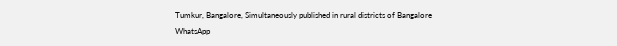Tumkur, Bangalore, Simultaneously published in rural districts of Bangalore
WhatsApp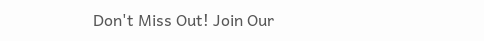Don't Miss Out! Join Our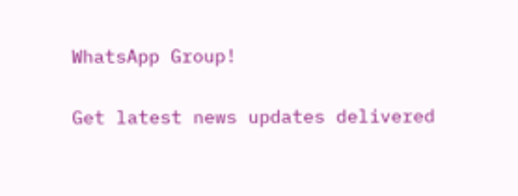WhatsApp Group!

Get latest news updates delivered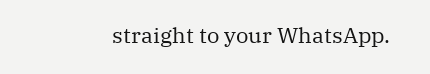straight to your WhatsApp.